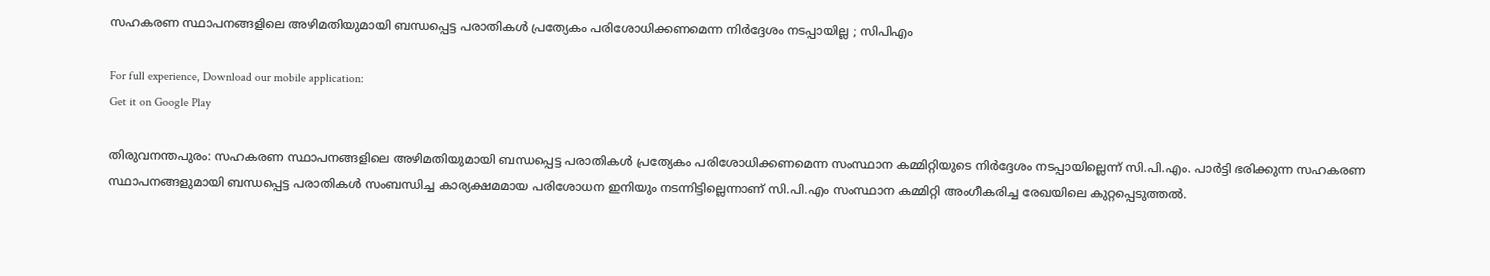സഹകരണ സ്ഥാപനങ്ങളിലെ അഴിമതിയുമായി ബന്ധപ്പെട്ട പരാതികള്‍ പ്രത്യേകം പരിശോധിക്കണമെന്ന നിര്‍ദ്ദേശം നടപ്പായില്ല ; സിപിഎം

For full experience, Download our mobile application:
Get it on Google Play

തിരുവനന്തപുരം: സഹകരണ സ്ഥാപനങ്ങളിലെ അഴിമതിയുമായി ബന്ധപ്പെട്ട പരാതികള്‍ പ്രത്യേകം പരിശോധിക്കണമെന്ന സംസ്ഥാന കമ്മിറ്റിയുടെ നിര്‍ദ്ദേശം നടപ്പായില്ലെന്ന് സി.പി.എം. പാര്‍ട്ടി ഭരിക്കുന്ന സഹകരണ സ്ഥാപനങ്ങളുമായി ബന്ധപ്പെട്ട പരാതികള്‍ സംബന്ധിച്ച കാര്യക്ഷമമായ പരിശോധന ഇനിയും നടന്നിട്ടില്ലെന്നാണ് സി.പി.എം സംസ്ഥാന കമ്മിറ്റി അംഗീകരിച്ച രേഖയിലെ കുറ്റപ്പെടുത്തല്‍.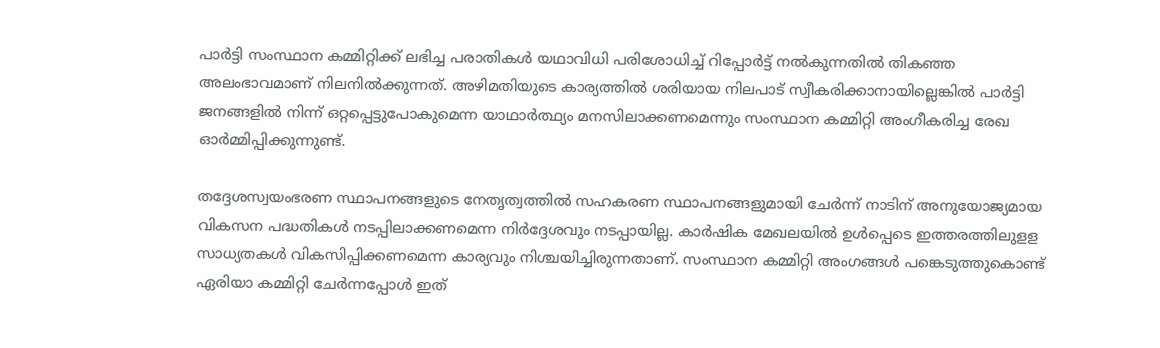പാര്‍ട്ടി സംസ്ഥാന കമ്മിറ്റിക്ക് ലഭിച്ച പരാതികള്‍ യഥാവിധി പരിശോധിച്ച്‌ റിപ്പോര്‍ട്ട് നല്‍കുന്നതില്‍ തികഞ്ഞ അലംഭാവമാണ് നിലനില്‍ക്കുന്നത്. അഴിമതിയുടെ കാര്യത്തില്‍ ശരിയായ നിലപാട് സ്വീകരിക്കാനായില്ലെങ്കില്‍ പാര്‍ട്ടി ജനങ്ങളില്‍ നിന്ന് ഒറ്റപ്പെട്ടുപോകുമെന്ന യാഥാര്‍ത്ഥ്യം മനസിലാക്കണമെന്നും സംസ്ഥാന കമ്മിറ്റി അംഗീകരിച്ച രേഖ ഓര്‍മ്മിപ്പിക്കുന്നുണ്ട്.

തദ്ദേശസ്വയംഭരണ സ്ഥാപനങ്ങളുടെ നേതൃത്വത്തില്‍ സഹകരണ സ്ഥാപനങ്ങളുമായി ചേര്‍ന്ന് നാടിന് അനുയോജ്യമായ വികസന പദ്ധതികള്‍ നടപ്പിലാക്കണമെന്ന നിര്‍ദ്ദേശവും നടപ്പായില്ല. കാര്‍ഷിക മേഖലയില്‍ ഉള്‍പ്പെടെ ഇത്തരത്തിലുളള സാധ്യതകള്‍ വികസിപ്പിക്കണമെന്ന കാര്യവും നിശ്ചയിച്ചിരുന്നതാണ്. സംസ്ഥാന കമ്മിറ്റി അംഗങ്ങള്‍ പങ്കെടുത്തുകൊണ്ട് ഏരിയാ കമ്മിറ്റി ചേര്‍ന്നപ്പോള്‍ ഇത്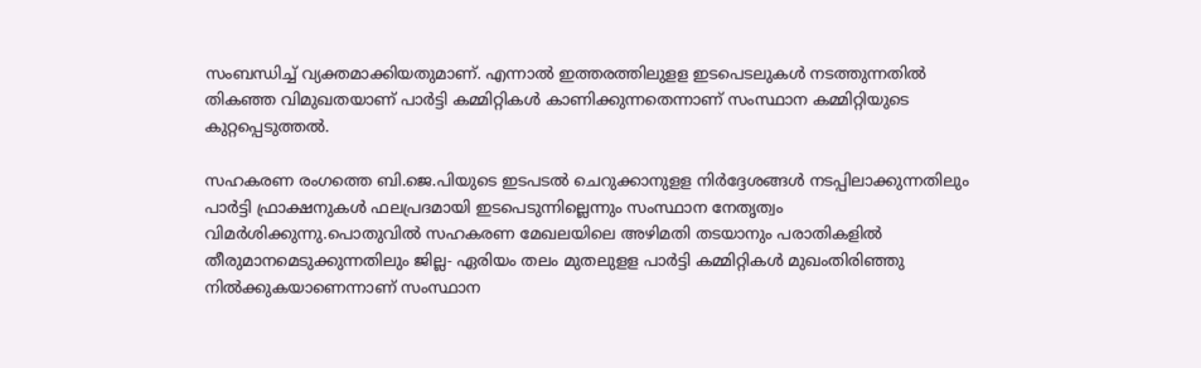സംബന്ധിച്ച്‌ വ്യക്തമാക്കിയതുമാണ്. എന്നാല്‍ ഇത്തരത്തിലുളള ഇടപെടലുകള്‍ നടത്തുന്നതില്‍ തികഞ്ഞ വിമുഖതയാണ് പാര്‍ട്ടി കമ്മിറ്റികള്‍ കാണിക്കുന്നതെന്നാണ് സംസ്ഥാന കമ്മിറ്റിയുടെ കുറ്റപ്പെടുത്തല്‍.

സഹകരണ രംഗത്തെ ബി.ജെ.പിയുടെ ഇടപടല്‍ ചെറുക്കാനുളള നിര്‍ദ്ദേശങ്ങള്‍ നടപ്പിലാക്കുന്നതിലും പാര്‍ട്ടി ഫ്രാക്ഷനുകള്‍ ഫലപ്രദമായി ഇടപെട‌ുന്നില്ലെന്നും സംസ്ഥാന നേതൃത്വം വിമര്‍ശിക്കുന്നു.പൊതുവില്‍ സഹകരണ മേഖലയിലെ അഴിമതി തടയാനും പരാതികളില്‍ തീരുമാനമെടുക്കുന്നതിലും ജില്ല- ഏരിയം തലം മുതലുളള പാര്‍ട്ടി കമ്മിറ്റികള്‍ മുഖംതിരിഞ്ഞു നില്‍ക്കുകയാണെന്നാണ് സംസ്ഥാന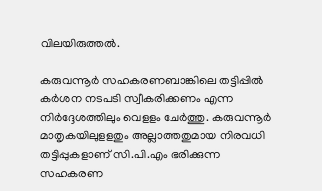വിലയിരുത്തല്‍.

കരുവന്നൂര്‍ സഹകരണബാങ്കിലെ തട്ടിപ്പില്‍ കര്‍ശന നടപടി സ്വീകരിക്കണം എന്ന നിര്‍ദ്ദേശത്തിലും വെളളം ചേര്‍ത്തു. കരുവന്നൂര്‍ മാതൃകയിലുളളതും അല്ലാത്തതുമായ നിരവധി തട്ടിപ്പുകളാണ് സി.പി.എം ഭരിക്കുന്ന സഹകരണ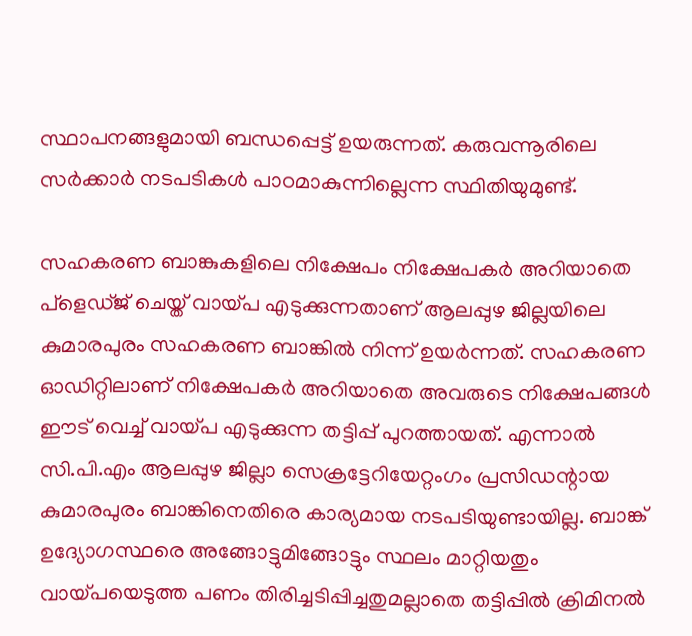സ്ഥാപനങ്ങളുമായി ബന്ധപ്പെട്ട് ഉയരുന്നത്. കരുവന്നൂരിലെ സര്‍ക്കാര്‍ നടപടികള്‍ പാഠമാകുന്നില്ലെന്ന സ്ഥിതിയുമുണ്ട്.

സഹകരണ ബാങ്കുകളിലെ നിക്ഷേപം നിക്ഷേപകര്‍ അറിയാതെ പ്ളെഡ്ജ് ചെയ്ത് വായ്പ എടുക്കുന്നതാണ് ആലപ്പുഴ ജില്ലയിലെ കുമാരപുരം സഹകരണ ബാങ്കില്‍ നിന്ന് ഉയര്‍ന്നത്. സഹകരണ ഓഡിറ്റിലാണ് നിക്ഷേപകര്‍ അറിയാതെ അവരുടെ നിക്ഷേപങ്ങള്‍ ഈട് വെച്ച്‌ വായ്പ എടുക്കുന്ന തട്ടിപ്പ് പുറത്തായത്. എന്നാല്‍ സി.പി.എം ആലപ്പുഴ ജില്ലാ സെക്രട്ടേറിയേറ്റംഗം പ്രസിഡന്റായ കുമാരപുരം ബാങ്കിനെതിരെ കാര്യമായ നടപടിയുണ്ടായില്ല. ബാങ്ക് ഉദ്യോഗസ്ഥരെ അങ്ങോട്ടുമിങ്ങോട്ടും സ്ഥലം മാറ്റിയതും വായ്പയെടുത്ത പണം തിരിച്ചടിപ്പിച്ചതുമല്ലാതെ തട്ടിപ്പില്‍ ക്രിമിനല്‍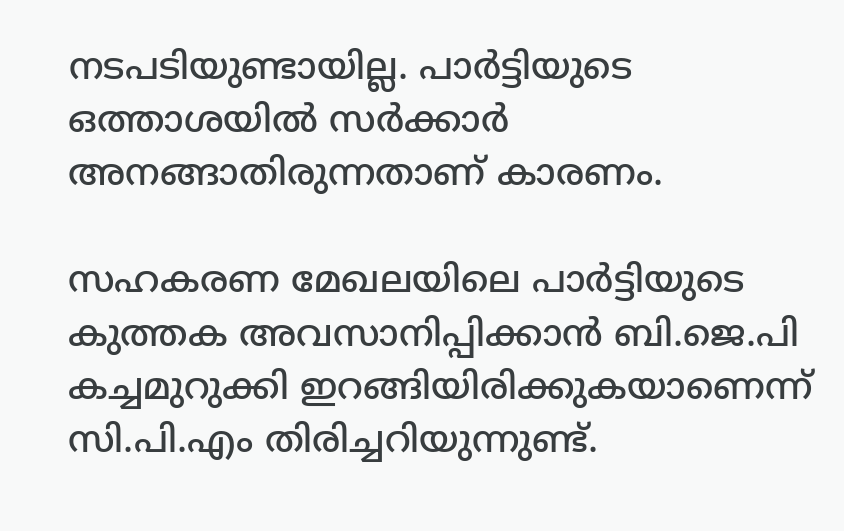നടപടിയുണ്ടായില്ല. പാര്‍ട്ടിയുടെ ഒത്താശയില്‍ സര്‍ക്കാര്‍ അനങ്ങാതിരുന്നതാണ് കാരണം.

സഹകരണ മേഖലയിലെ പാര്‍ട്ടിയുടെ കുത്തക അവസാനിപ്പിക്കാന്‍ ബി.ജെ.പി കച്ചമുറുക്കി ഇറങ്ങിയിരിക്കുകയാണെന്ന് സി.പി.എം തിരിച്ചറിയുന്നുണ്ട്.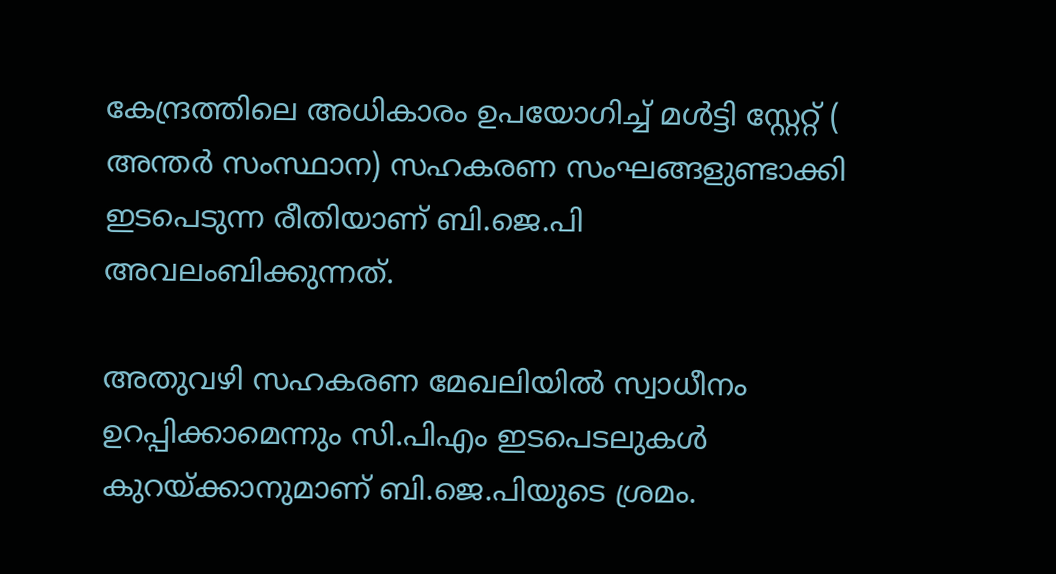കേന്ദ്രത്തിലെ അധികാരം ഉപയോഗിച്ച്‌ മള്‍‌ട്ടി സ്റ്റേറ്റ് ( അന്തര്‍ സംസ്ഥാന) സഹകരണ സംഘങ്ങളുണ്ടാക്കി ഇടപെടുന്ന രീതിയാണ് ബി.ജെ.പി അവലംബിക്കുന്നത്.

അതുവഴി സഹകരണ മേഖലിയില്‍ സ്വാധീനം ഉറപ്പിക്കാമെന്നും സി.പിഎം ഇടപെടലുകള്‍ കുറയ്ക്കാനുമാണ് ബി.ജെ.പിയുടെ ശ്രമം.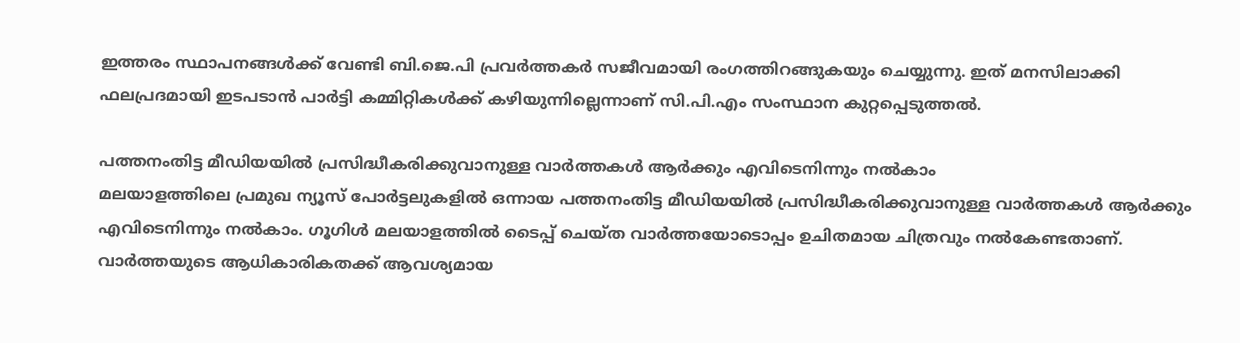ഇത്തരം സ്ഥാപനങ്ങള്‍ക്ക് വേണ്ടി ബി.ജെ.പി പ്രവര്‍ത്തകര്‍ സജീവമായി രംഗത്തിറങ്ങുകയും ചെയ്യുന്നു. ഇത് മനസിലാക്കി ഫലപ്രദമായി ഇടപടാന്‍ പാര്‍ട്ടി കമ്മിറ്റികള്‍ക്ക് കഴിയുന്നില്ലെന്നാണ് സി.പി.എം സംസ്ഥാന കുറ്റപ്പെടുത്തല്‍.

പത്തനംതിട്ട മീഡിയയില്‍ പ്രസിദ്ധീകരിക്കുവാനുള്ള വാര്‍ത്തകള്‍ ആര്‍ക്കും എവിടെനിന്നും നല്‍കാം
മലയാളത്തിലെ പ്രമുഖ ന്യൂസ് പോര്‍ട്ടലുകളില്‍ ഒന്നായ പത്തനംതിട്ട മീഡിയയില്‍ പ്രസിദ്ധീകരിക്കുവാനുള്ള വാര്‍ത്തകള്‍ ആര്‍ക്കും എവിടെനിന്നും നല്‍കാം. ഗൂഗിള്‍ മലയാളത്തില്‍ ടൈപ്പ് ചെയ്ത വാര്‍ത്തയോടൊപ്പം ഉചിതമായ ചിത്രവും നല്‍കേണ്ടതാണ്. വാര്‍ത്തയുടെ ആധികാരികതക്ക് ആവശ്യമായ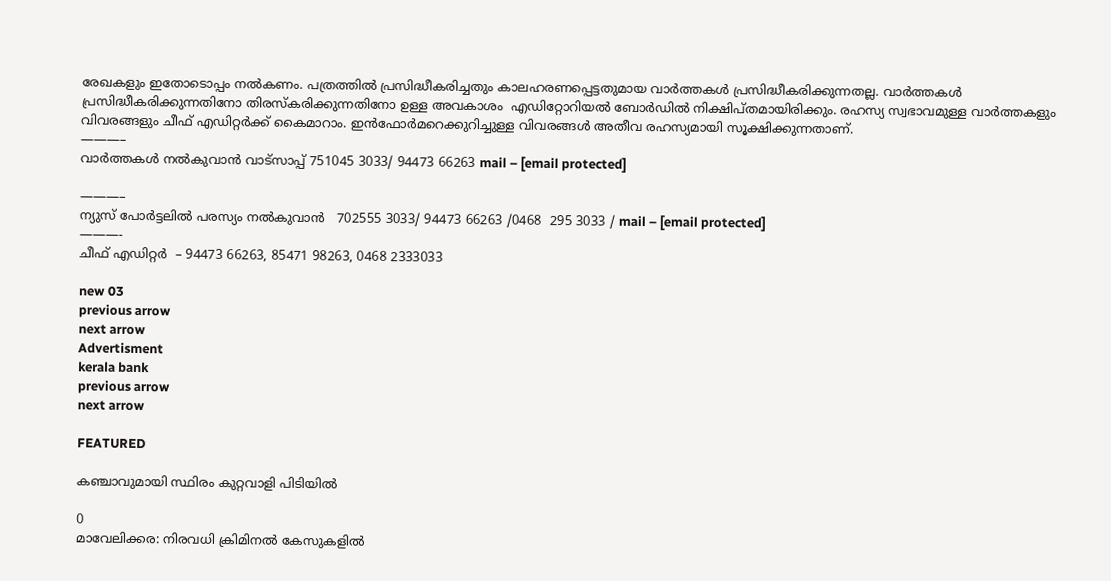രേഖകളും ഇതോടൊപ്പം നല്‍കണം. പത്രത്തില്‍ പ്രസിദ്ധീകരിച്ചതും കാലഹരണപ്പെട്ടതുമായ വാര്‍ത്തകള്‍ പ്രസിദ്ധീകരിക്കുന്നതല്ല. വാര്‍ത്തകള്‍ പ്രസിദ്ധീകരിക്കുന്നതിനോ തിരസ്കരിക്കുന്നതിനോ ഉള്ള അവകാശം  എഡിറ്റോറിയല്‍ ബോര്‍ഡില്‍ നിക്ഷിപ്തമായിരിക്കും. രഹസ്യ സ്വഭാവമുള്ള വാര്‍ത്തകളും വിവരങ്ങളും ചീഫ് എഡിറ്റര്‍ക്ക് കൈമാറാം. ഇന്‍ഫോര്‍മറെക്കുറിച്ചുള്ള വിവരങ്ങള്‍ അതീവ രഹസ്യമായി സൂക്ഷിക്കുന്നതാണ്.
———–
വാര്‍ത്തകള്‍ നല്‍കുവാന്‍ വാട്സാപ്പ് 751045 3033/ 94473 66263 mail – [email protected]

———–
ന്യുസ് പോര്‍ട്ടലില്‍ പരസ്യം നല്‍കുവാന്‍   702555 3033/ 94473 66263 /0468  295 3033 / mail – [email protected]
———-
ചീഫ് എഡിറ്റര്‍  – 94473 66263, 85471 98263, 0468 2333033

new 03
previous arrow
next arrow
Advertisment
kerala bank
previous arrow
next arrow

FEATURED

കഞ്ചാവുമായി സ്ഥിരം കുറ്റവാളി പിടിയിൽ

0
മാവേലിക്കര: നിരവധി ക്രിമിനൽ കേസുകളിൽ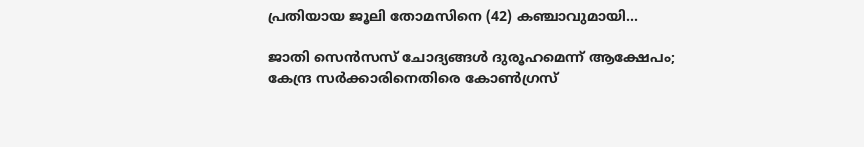പ്രതിയായ ജൂലി തോമസിനെ (42) കഞ്ചാവുമായി...

ജാതി സെൻസസ് ചോദ്യങ്ങൾ ദുരൂഹമെന്ന് ആക്ഷേപം; കേന്ദ്ര സർക്കാരിനെതിരെ കോൺഗ്രസ്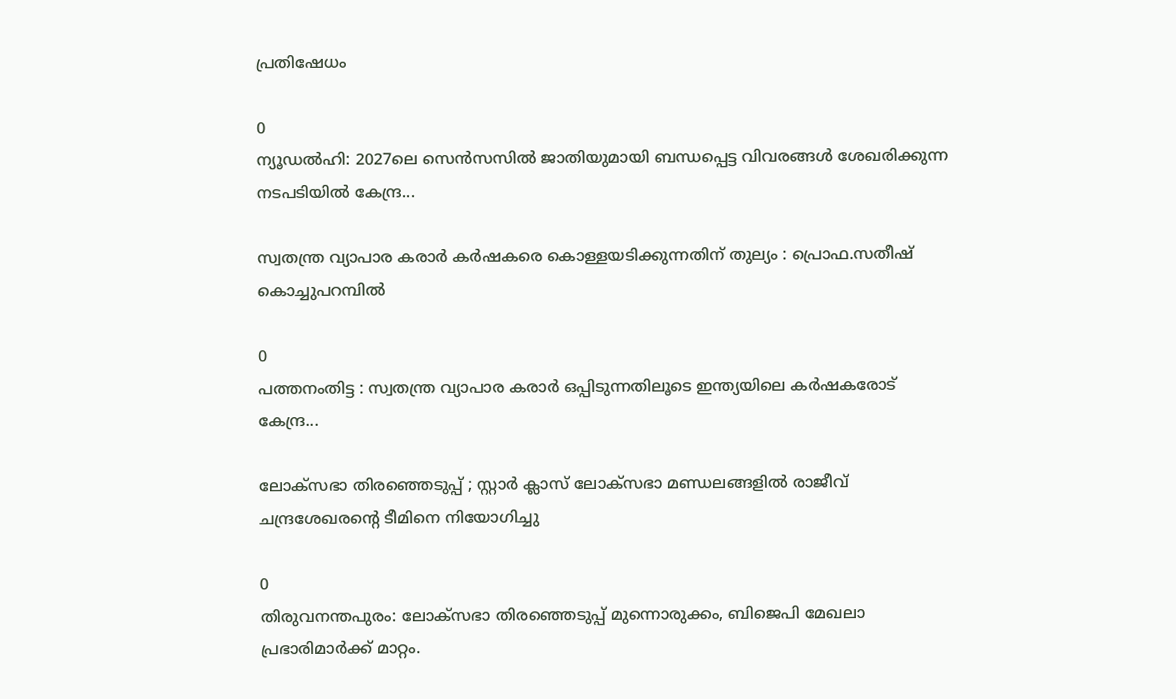പ്രതിഷേധം

0
ന്യൂഡല്‍ഹി: 2027ലെ സെന്‍സസില്‍ ജാതിയുമായി ബന്ധപ്പെട്ട വിവരങ്ങള്‍ ശേഖരിക്കുന്ന നടപടിയില്‍ കേന്ദ്ര...

സ്വതന്ത്ര വ്യാപാര കരാർ കർഷകരെ കൊള്ളയടിക്കുന്നതിന് തുല്യം : പ്രൊഫ.സതീഷ് കൊച്ചുപറമ്പിൽ

0
പത്തനംതിട്ട : സ്വതന്ത്ര വ്യാപാര കരാർ ഒപ്പിടുന്നതിലൂടെ ഇന്ത്യയിലെ കർഷകരോട് കേന്ദ്ര...

ലോക്സഭാ തിരഞ്ഞെടുപ്പ് ; സ്റ്റാർ ക്ലാസ് ലോക്സഭാ മണ്ഡലങ്ങളിൽ രാജീവ് ചന്ദ്രശേഖരന്റെ ടീമിനെ നിയോഗിച്ചു

0
തിരുവനന്തപുരം: ലോക്സഭാ തിരഞ്ഞെടുപ്പ് മുന്നൊരുക്കം, ബിജെപി മേഖലാ പ്രഭാരിമാർക്ക് മാറ്റം.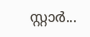സ്റ്റാർ...